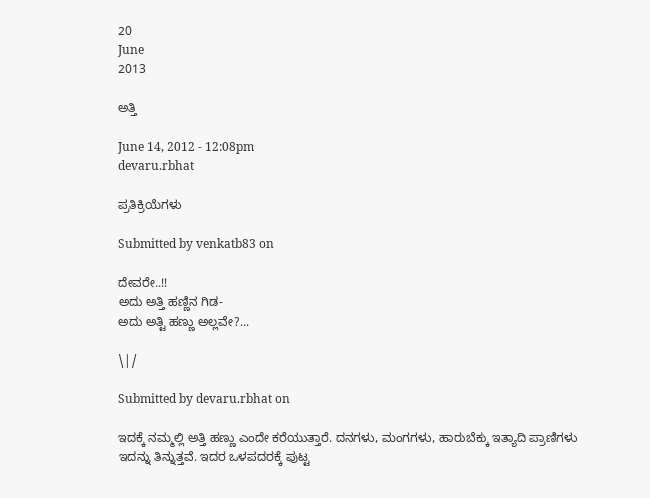20
June
2013

ಅತ್ತಿ

June 14, 2012 - 12:08pm
devaru.rbhat

ಪ್ರತಿಕ್ರಿಯೆಗಳು

Submitted by venkatb83 on

ದೇವರೇ..!!
ಅದು ಅತ್ತಿ ಹಣ್ಣಿನ ಗಿಡ-
ಅದು ಅತ್ಟಿ ಹಣ್ಣು ಅಲ್ಲವೇ?...

\|/

Submitted by devaru.rbhat on

ಇದಕ್ಕೆ ನಮ್ಮಲ್ಲಿ ಅತ್ತಿ ಹಣ್ಣು ಎಂದೇ ಕರೆಯುತ್ತಾರೆ. ದನಗಳು, ಮಂಗಗಳು, ಹಾರುಬೆಕ್ಕು ಇತ್ಯಾದಿ ಪ್ರಾಣಿಗಳು ಇದನ್ನು ತಿನ್ನುತ್ತವೆ. ಇದರ ಒಳಪದರಕ್ಕೆ ಪುಟ್ಟ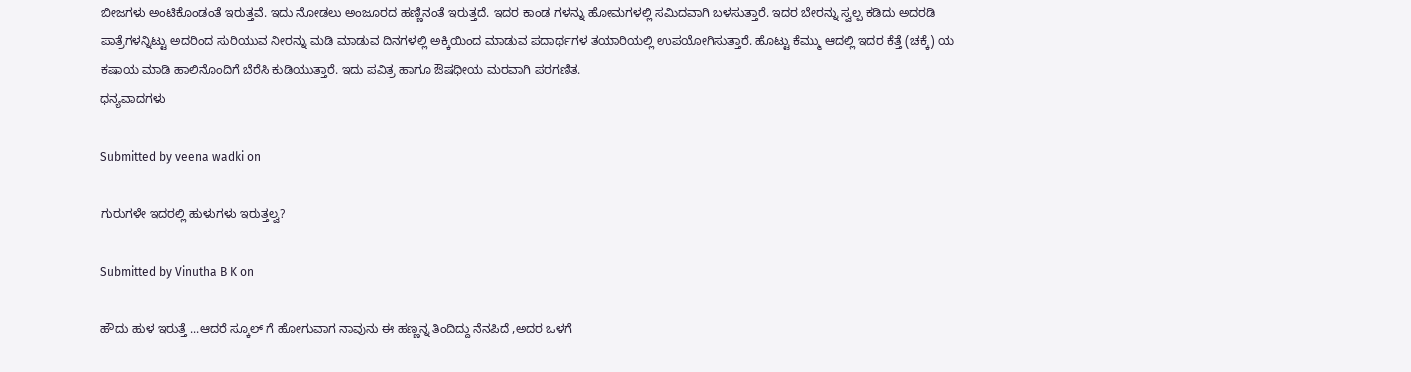ಬೀಜಗಳು ಅಂಟಿಕೊಂಡಂತೆ ಇರುತ್ತವೆ. ಇದು ನೋಡಲು ಅಂಜೂರದ ಹಣ್ಣಿನಂತೆ ಇರುತ್ತದೆ. ಇದರ ಕಾಂಡ ಗಳನ್ನು ಹೋಮಗಳಲ್ಲಿ ಸಮಿದವಾಗಿ ಬಳಸುತ್ತಾರೆ. ಇದರ ಬೇರನ್ನು ಸ್ವಲ್ಪ ಕಡಿದು ಅದರಡಿ ಪಾತ್ರೆಗಳನ್ನಿಟ್ಟು ಅದರಿಂದ ಸುರಿಯುವ ನೀರನ್ನು ಮಡಿ ಮಾಡುವ ದಿನಗಳಲ್ಲಿ ಅಕ್ಕಿಯಿಂದ ಮಾಡುವ ಪದಾರ್ಥಗಳ ತಯಾರಿಯಲ್ಲಿ ಉಪಯೋಗಿಸುತ್ತಾರೆ. ಹೊಟ್ಟು ಕೆಮ್ಮು ಆದಲ್ಲಿ ಇದರ ಕೆತ್ತೆ (ಚಕ್ಕೆ) ಯ ಕಷಾಯ ಮಾಡಿ ಹಾಲಿನೊಂದಿಗೆ ಬೆರೆಸಿ ಕುಡಿಯುತ್ತಾರೆ. ಇದು ಪವಿತ್ರ ಹಾಗೂ ಔಷಧೀಯ ಮರವಾಗಿ ಪರಗಣಿತ.
ಧನ್ಯವಾದಗಳು

Submitted by veena wadki on

ಗುರುಗಳೇ ಇದರಲ್ಲಿ ಹುಳುಗಳು ಇರುತ್ತಲ್ವ?

Submitted by Vinutha B K on

ಹೌದು ಹುಳ ಇರುತ್ತೆ ...ಆದರೆ ಸ್ಕೂಲ್ ಗೆ ಹೋಗುವಾಗ ನಾವುನು ಈ ಹಣ್ಣನ್ನ ತಿಂದಿದ್ದು ನೆನಪಿದೆ ,ಅದರ ಒಳಗೆ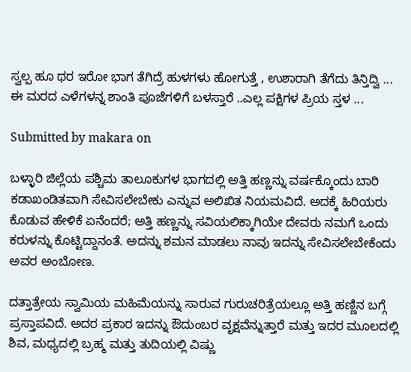ಸ್ವಲ್ಪ ಹೂ ಥರ ಇರೋ ಭಾಗ ತೆಗಿದ್ರೆ ಹುಳಗಳು ಹೋಗುತ್ತೆ , ಉಶಾರಾಗಿ ತೆಗೆದು ತಿನ್ತಿದ್ವಿ ...
ಈ ಮರದ ಎಳೆಗಳನ್ನ ಶಾಂತಿ ಪೂಜೆಗಳಿಗೆ ಬಳಸ್ತಾರೆ ..ಎಲ್ಲ ಪಕ್ಷಿಗಳ ಪ್ರಿಯ ಸ್ತಳ ...

Submitted by makara on

ಬಳ್ಳಾರಿ ಜಿಲ್ಲೆಯ ಪಶ್ಚಿಮ ತಾಲೂಕುಗಳ ಭಾಗದಲ್ಲಿ ಅತ್ತಿ ಹಣ್ಣನ್ನು ವರ್ಷಕ್ಕೊಂದು ಬಾರಿ ಕಡಾಖಂಡಿತವಾಗಿ ಸೇವಿಸಲೇಬೇಕು ಎನ್ನುವ ಅಲಿಖಿತ ನಿಯಮವಿದೆ. ಅದಕ್ಕೆ ಹಿರಿಯರು ಕೊಡುವ ಹೇಳಿಕೆ ಏನೆಂದರೆ; ಅತ್ತಿ ಹಣ್ಣನ್ನು ಸವಿಯಲಿಕ್ಕಾಗಿಯೇ ದೇವರು ನಮಗೆ ಒಂದು ಕರುಳನ್ನು ಕೊಟ್ಟಿದ್ದಾನಂತೆ. ಅದನ್ನು ಶಮನ ಮಾಡಲು ನಾವು ಇದನ್ನು ಸೇವಿಸಲೇಬೇಕೆಂದು ಅವರ ಅಂಬೋಣ.

ದತ್ತಾತ್ರೇಯ ಸ್ವಾಮಿಯ ಮಹಿಮೆಯನ್ನು ಸಾರುವ ಗುರುಚರಿತ್ರೆಯಲ್ಲೂ ಅತ್ತಿ ಹಣ್ಣಿನ ಬಗ್ಗೆ ಪ್ರಸ್ತಾಪವಿದೆ. ಅದರ ಪ್ರಕಾರ ಇದನ್ನು ಔದುಂಬರ ವೃಕ್ಷವೆನ್ನುತ್ತಾರೆ ಮತ್ತು ಇದರ ಮೂಲದಲ್ಲಿ ಶಿವ, ಮಧ್ಯದಲ್ಲಿ ಬ್ರಹ್ಮ ಮತ್ತು ತುದಿಯಲ್ಲಿ ವಿಷ್ಣು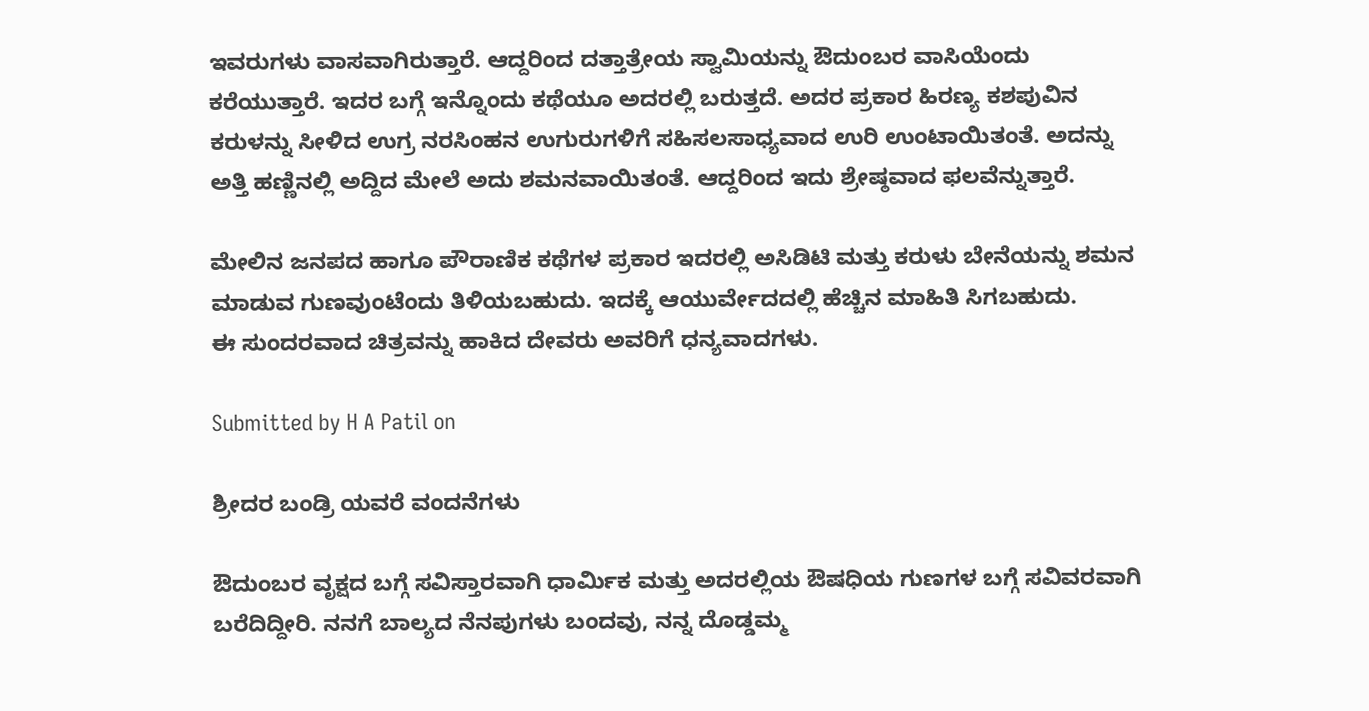ಇವರುಗಳು ವಾಸವಾಗಿರುತ್ತಾರೆ. ಆದ್ದರಿಂದ ದತ್ತಾತ್ರೇಯ ಸ್ವಾಮಿಯನ್ನು ಔದುಂಬರ ವಾಸಿಯೆಂದು ಕರೆಯುತ್ತಾರೆ. ಇದರ ಬಗ್ಗೆ ಇನ್ನೊಂದು ಕಥೆಯೂ ಅದರಲ್ಲಿ ಬರುತ್ತದೆ. ಅದರ ಪ್ರಕಾರ ಹಿರಣ್ಯ ಕಶಪುವಿನ ಕರುಳನ್ನು ಸೀಳಿದ ಉಗ್ರ ನರಸಿಂಹನ ಉಗುರುಗಳಿಗೆ ಸಹಿಸಲಸಾಧ್ಯವಾದ ಉರಿ ಉಂಟಾಯಿತಂತೆ. ಅದನ್ನು ಅತ್ತಿ ಹಣ್ಣಿನಲ್ಲಿ ಅದ್ದಿದ ಮೇಲೆ ಅದು ಶಮನವಾಯಿತಂತೆ. ಆದ್ದರಿಂದ ಇದು ಶ್ರೇಷ್ಠವಾದ ಫಲವೆನ್ನುತ್ತಾರೆ.

ಮೇಲಿನ ಜನಪದ ಹಾಗೂ ಪೌರಾಣಿಕ ಕಥೆಗಳ ಪ್ರಕಾರ ಇದರಲ್ಲಿ ಅಸಿಡಿಟಿ ಮತ್ತು ಕರುಳು ಬೇನೆಯನ್ನು ಶಮನ ಮಾಡುವ ಗುಣವುಂಟೆಂದು ತಿಳಿಯಬಹುದು. ಇದಕ್ಕೆ ಆಯುರ್ವೇದದಲ್ಲಿ ಹೆಚ್ಚಿನ ಮಾಹಿತಿ ಸಿಗಬಹುದು.
ಈ ಸುಂದರವಾದ ಚಿತ್ರವನ್ನು ಹಾಕಿದ ದೇವರು ಅವರಿಗೆ ಧನ್ಯವಾದಗಳು.

Submitted by H A Patil on

ಶ್ರೀದರ ಬಂಡ್ರಿ ಯವರೆ ವಂದನೆಗಳು

ಔದುಂಬರ ವೃಕ್ಷದ ಬಗ್ಗೆ ಸವಿಸ್ತಾರವಾಗಿ ಧಾರ್ಮಿಕ ಮತ್ತು ಅದರಲ್ಲಿಯ ಔಷಧಿಯ ಗುಣಗಳ ಬಗ್ಗೆ ಸವಿವರವಾಗಿ ಬರೆದಿದ್ದೀರಿ. ನನಗೆ ಬಾಲ್ಯದ ನೆನಪುಗಳು ಬಂದವು, ನನ್ನ ದೊಡ್ಡಮ್ಮ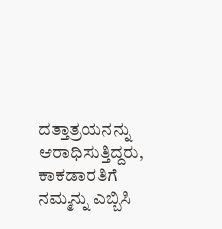ದತ್ತಾತ್ರಯನನ್ನು ಆರಾಧಿಸುತ್ತಿದ್ದರು, ಕಾಕಡಾರತಿಗೆ ನಮ್ಮನ್ನು ಎಬ್ಬಿಸಿ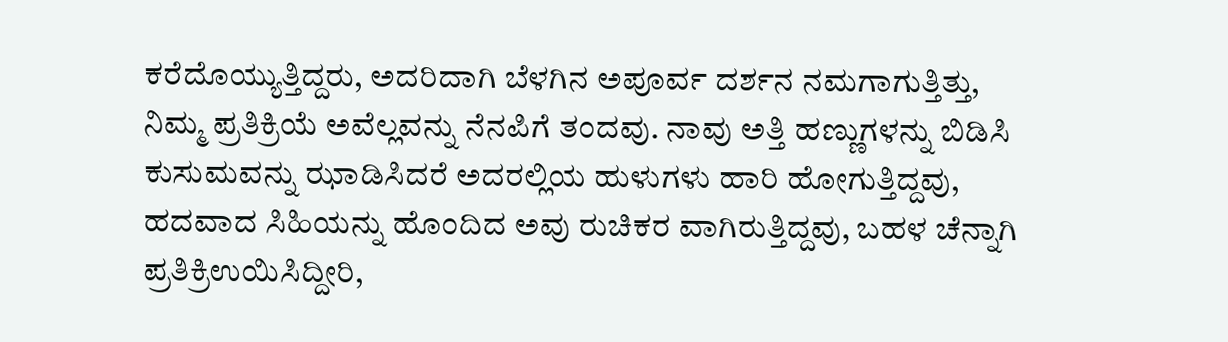ಕರೆದೊಯ್ಯುತ್ತಿದ್ದರು, ಅದರಿದಾಗಿ ಬೆಳಗಿನ ಅಪೂರ್ವ ದರ್ಶನ ನಮಗಾಗುತ್ತಿತ್ತು, ನಿಮ್ಮ ಪ್ರತಿಕ್ರಿಯೆ ಅವೆಲ್ಲವನ್ನು ನೆನಪಿಗೆ ತಂದವು. ನಾವು ಅತ್ತಿ ಹಣ್ಣುಗಳನ್ನು ಬಿಡಿಸಿ ಕುಸುಮವನ್ನು ಝಾಡಿಸಿದರೆ ಅದರಲ್ಲಿಯ ಹುಳುಗಳು ಹಾರಿ ಹೋಗುತ್ತಿದ್ದವು, ಹದವಾದ ಸಿಹಿಯನ್ನು ಹೊಂದಿದ ಅವು ರುಚಿಕರ ವಾಗಿರುತ್ತಿದ್ದವು, ಬಹಳ ಚೆನ್ನಾಗಿ ಪ್ರತಿಕ್ರಿಉಯಿಸಿದ್ದೀರಿ,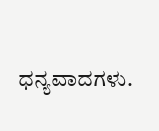ಧನ್ಯವಾದಗಳು.